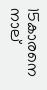15കാരനെ നാല്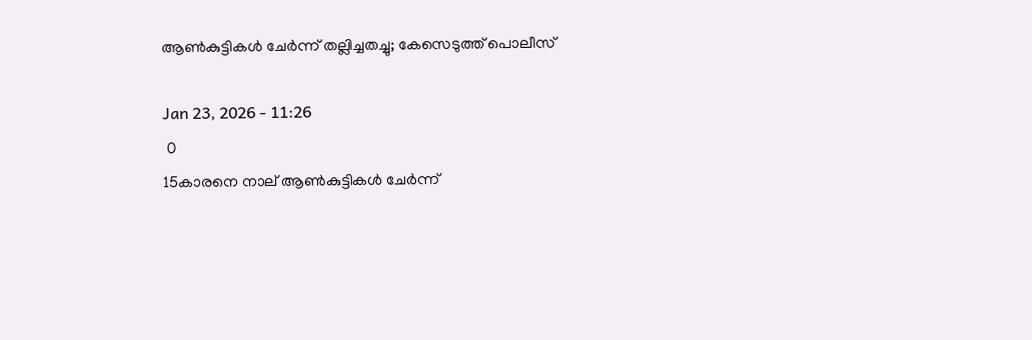ആണ്‍കുട്ടികള്‍ ചേര്‍ന്ന് തല്ലിച്ചതച്ചു; കേസെടുത്ത് പൊലീസ്

Jan 23, 2026 - 11:26
 0
15കാരനെ നാല് ആണ്‍കുട്ടികള്‍ ചേര്‍ന്ന്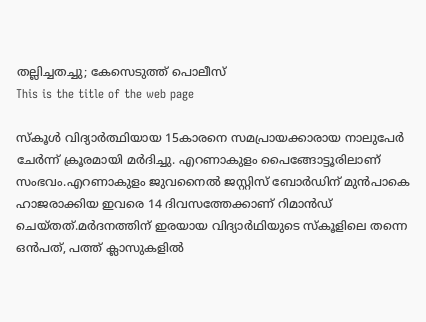തല്ലിച്ചതച്ചു; കേസെടുത്ത് പൊലീസ്
This is the title of the web page

സ്‌കൂള്‍ വിദ്യാർത്ഥിയായ 15കാരനെ സമപ്രായക്കാരായ നാലുപേർ ചേർന്ന് ക്രൂരമായി മർദിച്ചു. എറണാകുളം പൈങ്ങോട്ടൂരിലാണ് സംഭവം.എറണാകുളം ജുവനൈല്‍ ജസ്റ്റിസ് ബോർഡിന് മുൻപാകെ ഹാജരാക്കിയ ഇവരെ 14 ദിവസത്തേക്കാണ് റിമാൻഡ് ചെയ്തത്.മർദനത്തിന് ഇരയായ വിദ്യാർഥിയുടെ സ്കൂളിലെ തന്നെ ഒൻപത്, പത്ത് ക്ലാസുകളില്‍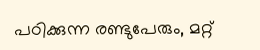പഠിക്കുന്ന രണ്ടുപേരും, മറ്റ്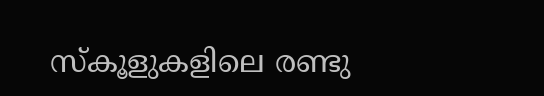സ്കൂളുകളിലെ രണ്ടു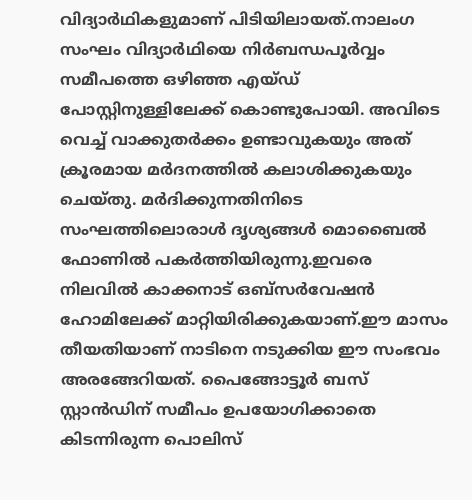വിദ്യാർഥികളുമാണ് പിടിയിലായത്.നാലംഗ സംഘം വിദ്യാർഥിയെ നിർബന്ധപൂർവ്വം സമീപത്തെ ഒഴിഞ്ഞ എയ്ഡ് പോസ്റ്റിനുള്ളിലേക്ക് കൊണ്ടുപോയി. അവിടെ വെച്ച്‌ വാക്കുതർക്കം ഉണ്ടാവുകയും അത് ക്രൂരമായ മർദനത്തില്‍ കലാശിക്കുകയും ചെയ്തു. മർദിക്കുന്നതിനിടെ സംഘത്തിലൊരാള്‍ ദൃശ്യങ്ങള്‍ മൊബൈല്‍ ഫോണില്‍ പകർത്തിയിരുന്നു.ഇവരെ നിലവില്‍ കാക്കനാട് ഒബ്സർവേഷൻ ഹോമിലേക്ക് മാറ്റിയിരിക്കുകയാണ്.ഈ മാസം തീയതിയാണ് നാടിനെ നടുക്കിയ ഈ സംഭവം അരങ്ങേറിയത്. പൈങ്ങോട്ടൂർ ബസ് സ്റ്റാൻഡിന് സമീപം ഉപയോഗിക്കാതെ കിടന്നിരുന്ന പൊലിസ്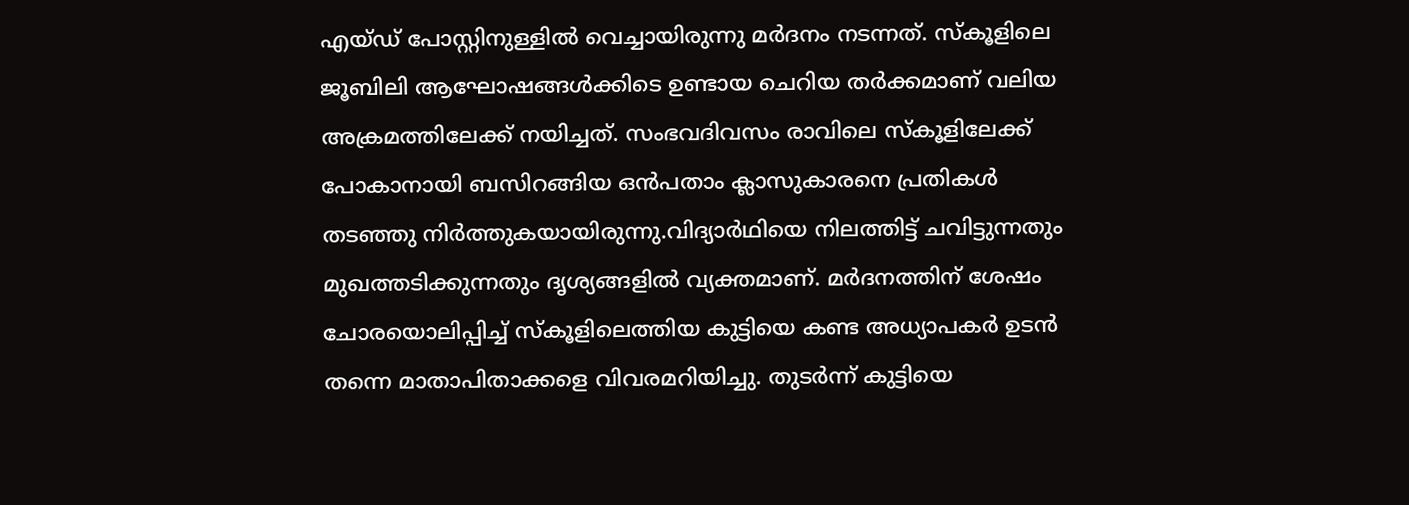എയ്ഡ് പോസ്റ്റിനുള്ളില്‍ വെച്ചായിരുന്നു മർദനം നടന്നത്. സ്കൂളിലെ ജൂബിലി ആഘോഷങ്ങള്‍ക്കിടെ ഉണ്ടായ ചെറിയ തർക്കമാണ് വലിയ അക്രമത്തിലേക്ക് നയിച്ചത്. സംഭവദിവസം രാവിലെ സ്കൂളിലേക്ക് പോകാനായി ബസിറങ്ങിയ ഒൻപതാം ക്ലാസുകാരനെ പ്രതികള്‍ തടഞ്ഞു നിർത്തുകയായിരുന്നു.വിദ്യാർഥിയെ നിലത്തിട്ട് ചവിട്ടുന്നതും മുഖത്തടിക്കുന്നതും ദൃശ്യങ്ങളില്‍ വ്യക്തമാണ്. മർദനത്തിന് ശേഷം ചോരയൊലിപ്പിച്ച്‌ സ്കൂളിലെത്തിയ കുട്ടിയെ കണ്ട അധ്യാപകർ ഉടൻ തന്നെ മാതാപിതാക്കളെ വിവരമറിയിച്ചു. തുടർന്ന് കുട്ടിയെ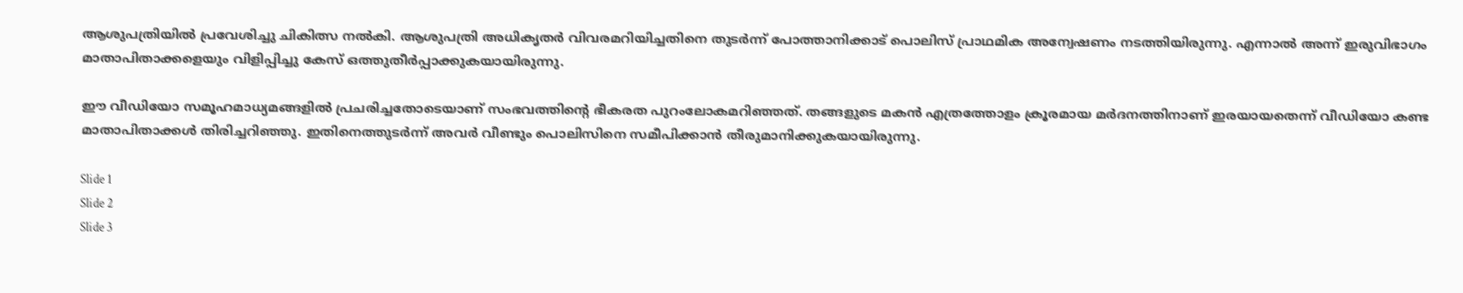ആശുപത്രിയില്‍ പ്രവേശിച്ചു ചികിത്സ നല്‍കി. ആശുപത്രി അധികൃതർ വിവരമറിയിച്ചതിനെ തുടർന്ന് പോത്താനിക്കാട് പൊലിസ് പ്രാഥമിക അന്വേഷണം നടത്തിയിരുന്നു. എന്നാല്‍ അന്ന് ഇരുവിഭാഗം മാതാപിതാക്കളെയും വിളിപ്പിച്ചു കേസ് ഒത്തുതീർപ്പാക്കുകയായിരുന്നു.

ഈ വീഡിയോ സമൂഹമാധ്യമങ്ങളില്‍ പ്രചരിച്ചതോടെയാണ് സംഭവത്തിന്റെ ഭീകരത പുറംലോകമറിഞ്ഞത്. തങ്ങളുടെ മകൻ എത്രത്തോളം ക്രൂരമായ മർദനത്തിനാണ് ഇരയായതെന്ന് വീഡിയോ കണ്ട മാതാപിതാക്കള്‍ തിരിച്ചറിഞ്ഞു. ഇതിനെത്തുടർന്ന് അവർ വീണ്ടും പൊലിസിനെ സമീപിക്കാൻ തീരുമാനിക്കുകയായിരുന്നു.

Slide 1
Slide 2
Slide 3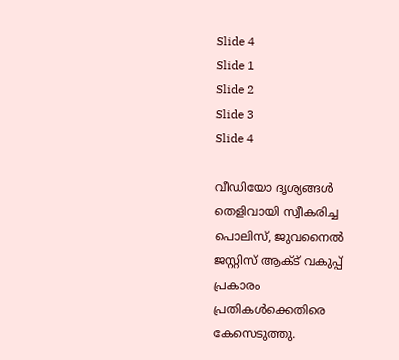Slide 4
Slide 1
Slide 2
Slide 3
Slide 4

വീഡിയോ ദൃശ്യങ്ങള്‍ തെളിവായി സ്വീകരിച്ച പൊലിസ്, ജുവനൈല്‍ ജസ്റ്റിസ് ആക്‌ട് വകുപ്പ് പ്രകാരം പ്രതികള്‍ക്കെതിരെ കേസെടുത്തു.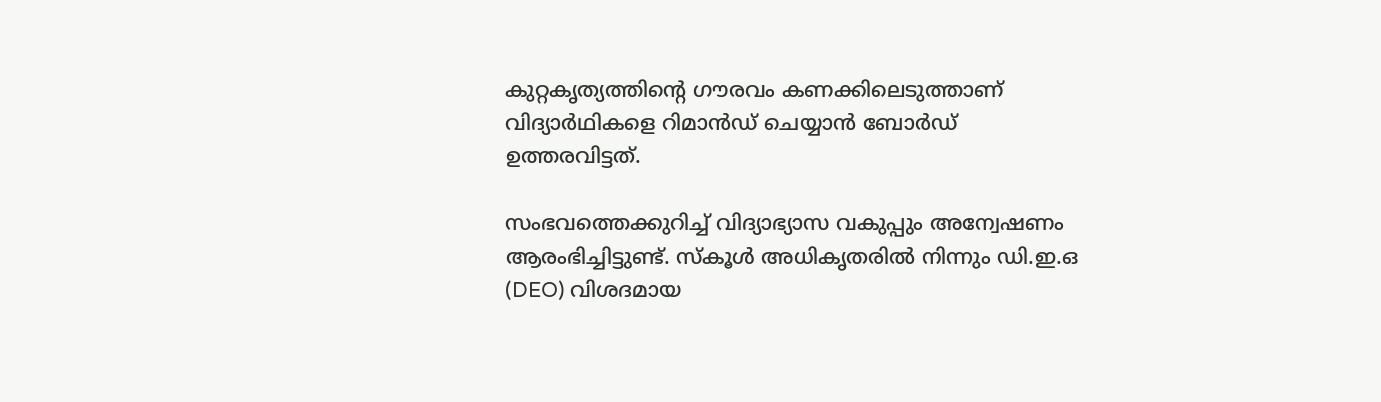കുറ്റകൃത്യത്തിന്റെ ഗൗരവം കണക്കിലെടുത്താണ് വിദ്യാർഥികളെ റിമാൻഡ് ചെയ്യാൻ ബോർഡ് ഉത്തരവിട്ടത്.

സംഭവത്തെക്കുറിച്ച്‌ വിദ്യാഭ്യാസ വകുപ്പും അന്വേഷണം ആരംഭിച്ചിട്ടുണ്ട്. സ്കൂള്‍ അധികൃതരില്‍ നിന്നും ഡി.ഇ.ഒ (DEO) വിശദമായ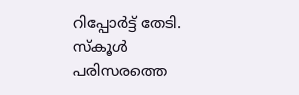റിപ്പോർട്ട് തേടി. സ്കൂള്‍ പരിസരത്തെ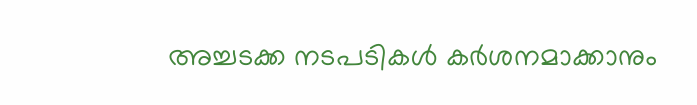അച്ചടക്ക നടപടികള്‍ കർശനമാക്കാനും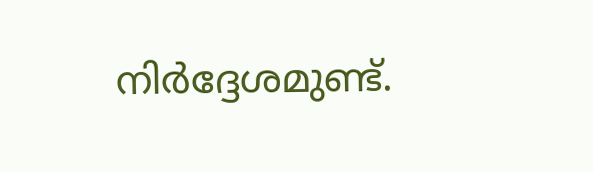നിർദ്ദേശമുണ്ട്.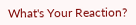What's Your Reaction?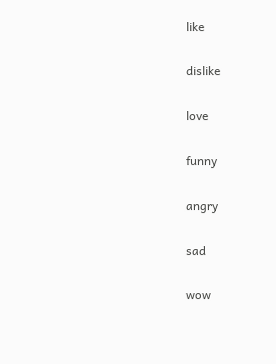like

dislike

love

funny

angry

sad

wow